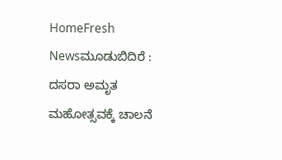HomeFresh Newsಮೂಡುಬಿದಿರೆ : ದಸರಾ ಅಮೃತ ಮಹೋತ್ಸವಕ್ಕೆ ಚಾಲನೆ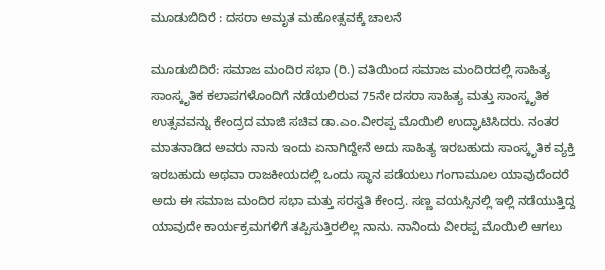ಮೂಡುಬಿದಿರೆ : ದಸರಾ ಅಮೃತ ಮಹೋತ್ಸವಕ್ಕೆ ಚಾಲನೆ

ಮೂಡುಬಿದಿರೆ: ಸಮಾಜ ಮಂದಿರ ಸಭಾ (ರಿ.) ವತಿಯಿಂದ ಸಮಾಜ ಮಂದಿರದಲ್ಲಿ ಸಾಹಿತ್ಯ ಸಾಂಸ್ಕೃತಿಕ ಕಲಾಪಗಳೊಂದಿಗೆ ನಡೆಯಲಿರುವ 75ನೇ ದಸರಾ ಸಾಹಿತ್ಯ ಮತ್ತು ಸಾಂಸ್ಕೃತಿಕ ಉತ್ಸವವನ್ನು ಕೇಂದ್ರದ ಮಾಜಿ ಸಚಿವ ಡಾ.ಎಂ.ವೀರಪ್ಪ ಮೊಯಿಲಿ ಉದ್ಘಾಟಿಸಿದರು. ನಂತರ ಮಾತನಾಡಿದ ಅವರು ನಾನು ಇಂದು ಏನಾಗಿದ್ದೇನೆ ಅದು ಸಾಹಿತ್ಯ ಇರಬಹುದು ಸಾಂಸ್ಕೃತಿಕ ವ್ಯಕ್ತಿ ಇರಬಹುದು ಅಥವಾ ರಾಜಕೀಯದಲ್ಲಿ ಒಂದು ಸ್ಥಾನ ಪಡೆಯಲು ಗಂಗಾಮೂಲ ಯಾವುದೆಂದರೆ ಅದು ಈ ಸಮಾಜ ಮಂದಿರ ಸಭಾ ಮತ್ತು ಸರಸ್ವತಿ ಕೇಂದ್ರ. ಸಣ್ಣ ವಯಸ್ಸಿನಲ್ಲಿ ಇಲ್ಲಿ ನಡೆಯುತ್ತಿದ್ದ ಯಾವುದೇ ಕಾರ್ಯಕ್ರಮಗಳಿಗೆ ತಪ್ಪಿಸುತ್ತಿರಲಿಲ್ಲ ನಾನು. ನಾನಿಂದು ವೀರಪ್ಪ ಮೊಯಿಲಿ ಆಗಲು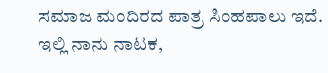ಸಮಾಜ ಮಂದಿರದ ಪಾತ್ರ ಸಿಂಹಪಾಲು ಇದೆ. ಇಲ್ಲಿ ನಾನು ನಾಟಕ,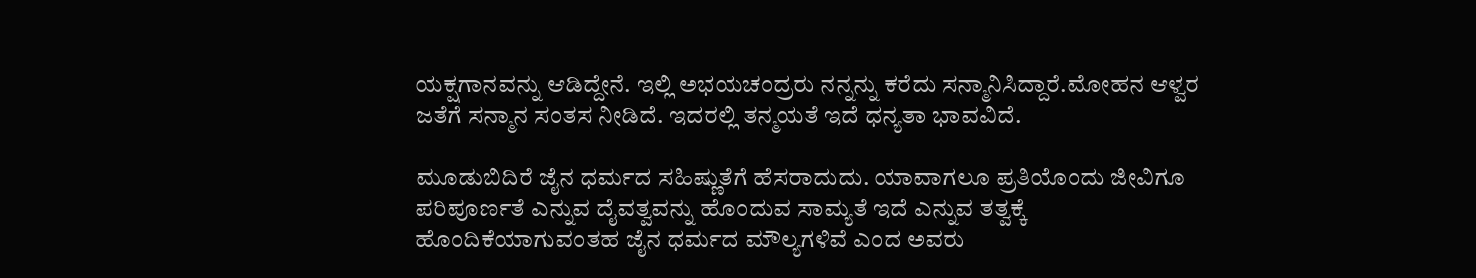ಯಕ್ಷಗಾನವನ್ನು ಆಡಿದ್ದೇನೆ. ಇಲ್ಲಿ ಅಭಯಚಂದ್ರರು ನನ್ನನ್ನು ಕರೆದು ಸನ್ಮಾನಿಸಿದ್ದಾರೆ.ಮೋಹನ ಆಳ್ವರ ಜತೆಗೆ ಸನ್ಮಾನ ಸಂತಸ ನೀಡಿದೆ. ಇದರಲ್ಲಿ ತನ್ಮಯತೆ ಇದೆ ಧನ್ಯತಾ ಭಾವವಿದೆ.

ಮೂಡುಬಿದಿರೆ ಜೈನ ಧರ್ಮದ ಸಹಿಷ್ಣುತೆಗೆ ಹೆಸರಾದುದು. ಯಾವಾಗಲೂ ಪ್ರತಿಯೊಂದು ಜೀವಿಗೂ ಪರಿಪೂರ್ಣತೆ ಎನ್ನುವ ದೈವತ್ವವನ್ನು ಹೊಂದುವ ಸಾಮ್ಯತೆ ಇದೆ ಎನ್ನುವ ತತ್ವಕ್ಕೆ ಹೊಂದಿಕೆಯಾಗುವಂತಹ ಜೈನ ಧರ್ಮದ ಮೌಲ್ಯಗಳಿವೆ ಎಂದ ಅವರು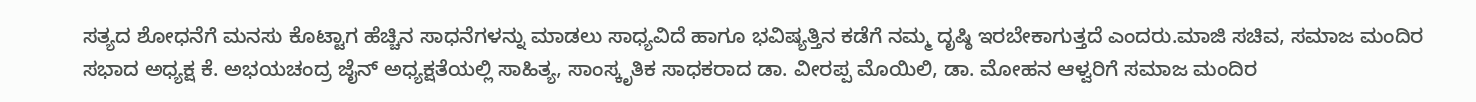ಸತ್ಯದ ಶೋಧನೆಗೆ ಮನಸು ಕೊಟ್ಟಾಗ ಹೆಚ್ಚಿನ ಸಾಧನೆಗಳನ್ನು ಮಾಡಲು ಸಾಧ್ಯವಿದೆ ಹಾಗೂ ಭವಿಷ್ಯತ್ತಿನ ಕಡೆಗೆ ನಮ್ಮ ದೃಷ್ಠಿ ಇರಬೇಕಾಗುತ್ತದೆ ಎಂದರು.ಮಾಜಿ ಸಚಿವ, ಸಮಾಜ ಮಂದಿರ ಸಭಾದ ಅಧ್ಯಕ್ಷ ಕೆ. ಅಭಯಚಂದ್ರ ಜೈನ್ ಅಧ್ಯಕ್ಷತೆಯಲ್ಲಿ ಸಾಹಿತ್ಯ, ಸಾಂಸ್ಕೃತಿಕ ಸಾಧಕರಾದ ಡಾ. ವೀರಪ್ಪ ಮೊಯಿಲಿ, ಡಾ. ಮೋಹನ ಆಳ್ವರಿಗೆ ಸಮಾಜ ಮಂದಿರ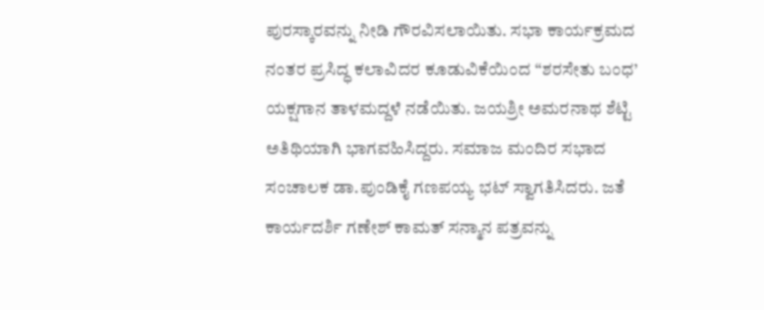ಪುರಸ್ಕಾರವನ್ನು ನೀಡಿ ಗೌರವಿಸಲಾಯಿತು. ಸಭಾ ಕಾರ್ಯಕ್ರಮದ ನಂತರ ಪ್ರಸಿದ್ಧ ಕಲಾವಿದರ ಕೂಡುವಿಕೆಯಿಂದ “ಶರಸೇತು ಬಂಧ’ ಯಕ್ಷಗಾನ ತಾಳಮದ್ದಳೆ ನಡೆಯಿತು. ಜಯಶ್ರೀ ಅಮರನಾಥ ಶೆಟ್ಟಿ ಅತಿಥಿಯಾಗಿ ಭಾಗವಹಿಸಿದ್ದರು. ಸಮಾಜ ಮಂದಿರ ಸಭಾದ ಸಂಚಾಲಕ ಡಾ.ಪುಂಡಿಕೈ ಗಣಪಯ್ಯ ಭಟ್ ಸ್ವಾಗತಿಸಿದರು. ಜತೆ ಕಾರ್ಯದರ್ಶಿ ಗಣೇಶ್ ಕಾಮತ್ ಸನ್ಮಾನ ಪತ್ರವನ್ನು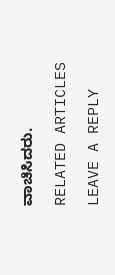ವಾಚಿಸಿದರು.

RELATED ARTICLES

LEAVE A REPLY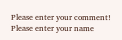Please enter your comment!
Please enter your name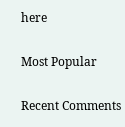here

Most Popular

Recent Comments